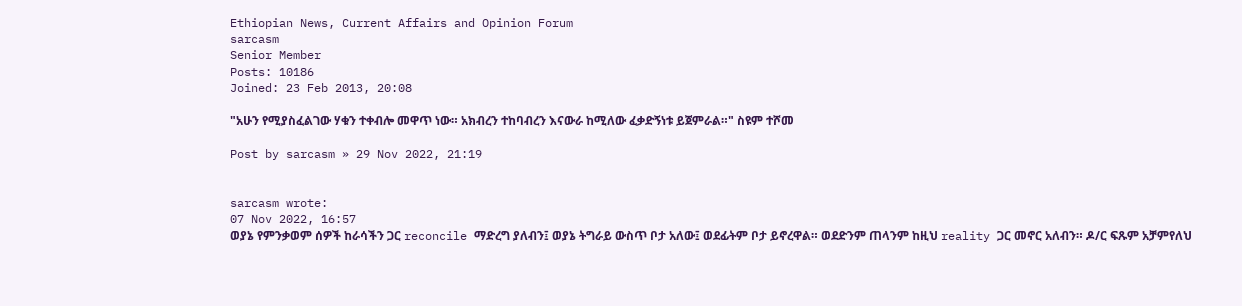Ethiopian News, Current Affairs and Opinion Forum
sarcasm
Senior Member
Posts: 10186
Joined: 23 Feb 2013, 20:08

"አሁን የሚያስፈልገው ሃቁን ተቀብሎ መዋጥ ነው። አክብረን ተከባብረን እናውራ ከሚለው ፈቃድኝነቱ ይጀምራል።" ስዩም ተሾመ

Post by sarcasm » 29 Nov 2022, 21:19


sarcasm wrote:
07 Nov 2022, 16:57
ወያኔ የምንቃወም ሰዎች ከራሳችን ጋር reconcile ማድረግ ያለብን፤ ወያኔ ትግራይ ውስጥ ቦታ አለው፤ ወደፊትም ቦታ ይኖረዋል። ወደድንም ጠላንም ከዚህ reality ጋር መኖር አለብን። ዶ/ር ፍጹም አቻምየለህ